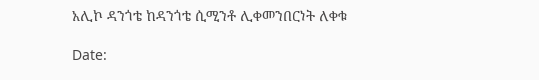አሊኮ ዳንጎቴ ከዳንጎቴ ሲሚንቶ ሊቀመንበርነት ለቀቁ

Date: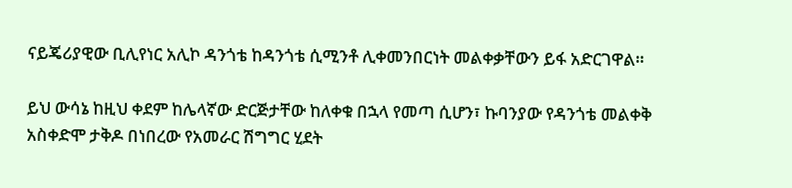ናይጄሪያዊው ቢሊየነር አሊኮ ዳንጎቴ ከዳንጎቴ ሲሚንቶ ሊቀመንበርነት መልቀቃቸውን ይፋ አድርገዋል።

ይህ ውሳኔ ከዚህ ቀደም ከሌላኛው ድርጅታቸው ከለቀቁ በኋላ የመጣ ሲሆን፣ ኩባንያው የዳንጎቴ መልቀቅ አስቀድሞ ታቅዶ በነበረው የአመራር ሽግግር ሂደት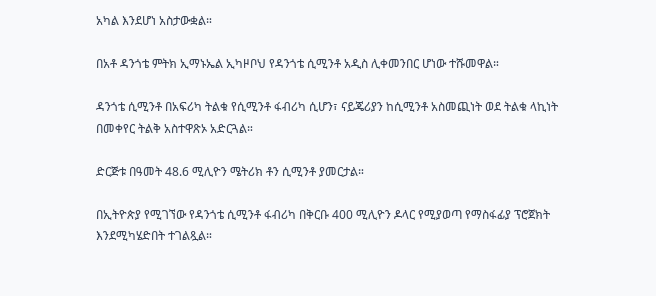አካል እንደሆነ አስታውቋል።

በአቶ ዳንጎቴ ምትክ ኢማኑኤል ኢካዞቦህ የዳንጎቴ ሲሚንቶ አዲስ ሊቀመንበር ሆነው ተሹመዋል።

ዳንጎቴ ሲሚንቶ በአፍሪካ ትልቁ የሲሚንቶ ፋብሪካ ሲሆን፣ ናይጄሪያን ከሲሚንቶ አስመጪነት ወደ ትልቁ ላኪነት በመቀየር ትልቅ አስተዋጽኦ አድርጓል።

ድርጅቱ በዓመት 48.6 ሚሊዮን ሜትሪክ ቶን ሲሚንቶ ያመርታል።

በኢትዮጵያ የሚገኘው የዳንጎቴ ሲሚንቶ ፋብሪካ በቅርቡ 400 ሚሊዮን ዶላር የሚያወጣ የማስፋፊያ ፕሮጀክት እንደሚካሄድበት ተገልጿል።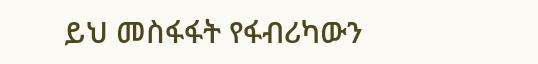ይህ መስፋፋት የፋብሪካውን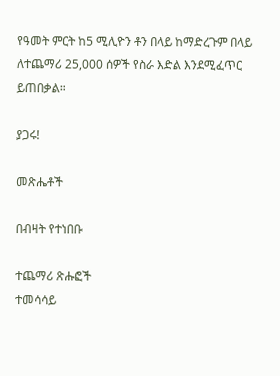የዓመት ምርት ከ5 ሚሊዮን ቶን በላይ ከማድረጉም በላይ ለተጨማሪ 25,000 ሰዎች የስራ እድል እንደሚፈጥር ይጠበቃል።

ያጋሩ!

መጽሔቶች

በብዛት የተነበቡ

ተጨማሪ ጽሑፎች
ተመሳሳይ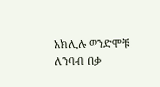አክሊሉ ወንድሞቹ ለንባብ በቃ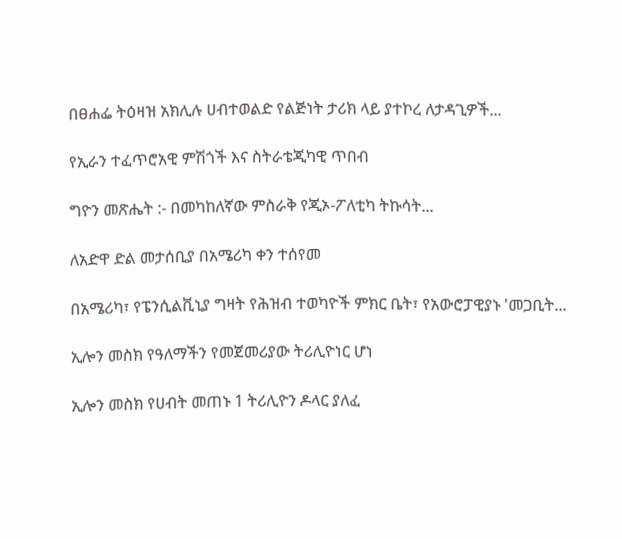በፀሐፌ ትዕዛዝ አክሊሉ ሀብተወልድ የልጅነት ታሪክ ላይ ያተኮረ ለታዳጊዎች...

የኢራን ተፈጥሮአዊ ምሽጎች እና ስትራቴጂካዊ ጥበብ

ግዮን መጽሔት :- በመካከለኛው ምስራቅ የጂኦ-ፖለቲካ ትኩሳት...

ለአድዋ ድል መታሰቢያ በአሜሪካ ቀን ተሰየመ

በአሜሪካ፣ የፔንሲልቪኒያ ግዛት የሕዝብ ተወካዮች ምክር ቤት፣ የአውሮፓዊያኑ 'መጋቢት...

ኢሎን መስክ የዓለማችን የመጀመሪያው ትሪሊዮነር ሆነ

ኢሎን መስክ የሀብት መጠኑ 1 ትሪሊዮን ዶላር ያለፈ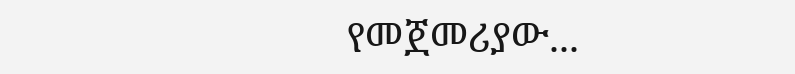የመጀመሪያው...